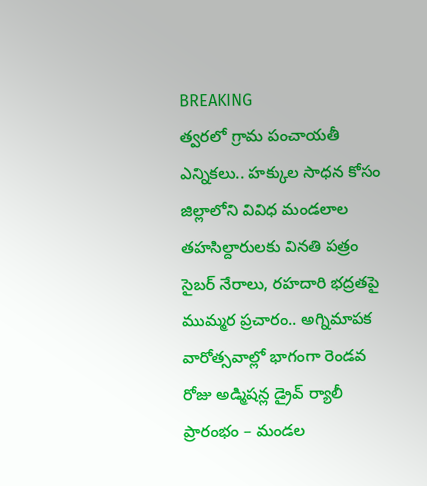BREAKING
త్వరలో గ్రామ పంచాయతీ ఎన్నికలు.. హక్కుల సాధన కోసం జిల్లాలోని వివిధ మండలాల తహసిల్దారులకు వినతి పత్రం సైబర్ నేరాలు, రహదారి భద్రతపై ముమ్మర ప్రచారం.. అగ్నిమాపక వారోత్సవాల్లో భాగంగా రెండవ రోజు అడ్మిషన్ల డ్రైవ్ ర్యాలీ ప్రారంభం – మండల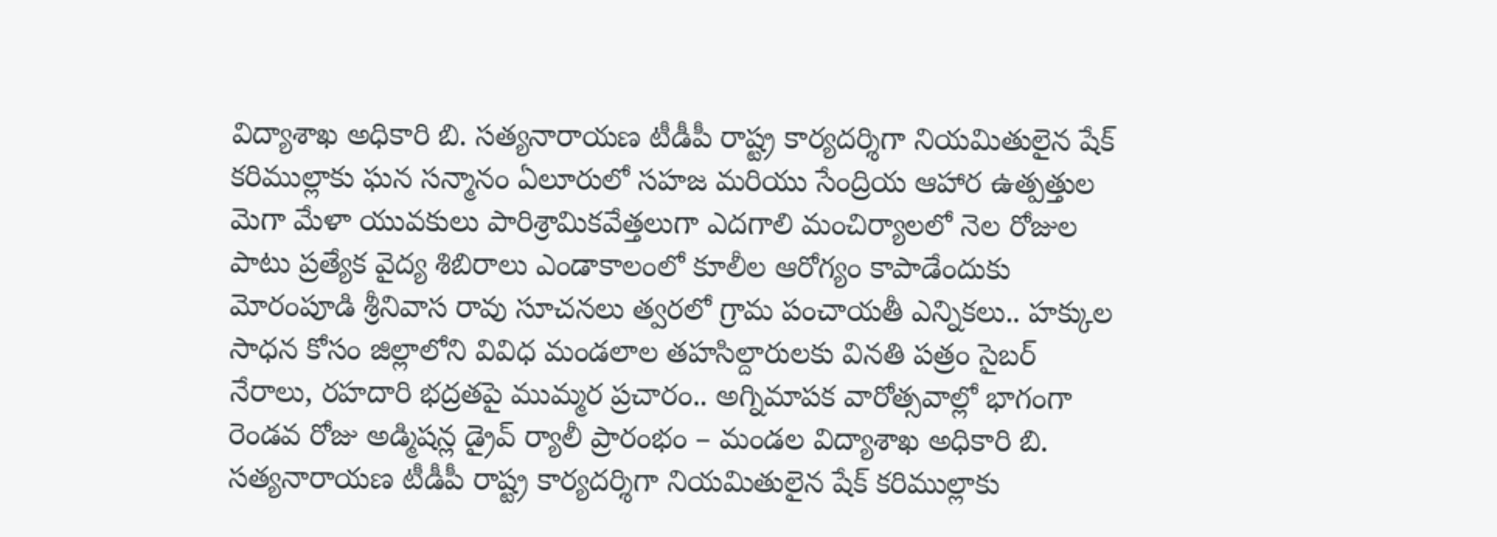విద్యాశాఖ అధికారి బి. సత్యనారాయణ టీడీపీ రాష్ట్ర కార్యదర్శిగా నియమితులైన షేక్ కరిముల్లాకు ఘన సన్మానం ఏలూరులో సహజ మరియు సేంద్రియ ఆహార ఉత్పత్తుల మెగా మేళా యువకులు పారిశ్రామికవేత్తలుగా ఎదగాలి మంచిర్యాలలో నెల రోజుల పాటు ప్రత్యేక వైద్య శిబిరాలు ఎండాకాలంలో కూలీల ఆరోగ్యం కాపాడేందుకు మోరంపూడి శ్రీనివాస రావు సూచనలు త్వరలో గ్రామ పంచాయతీ ఎన్నికలు.. హక్కుల సాధన కోసం జిల్లాలోని వివిధ మండలాల తహసిల్దారులకు వినతి పత్రం సైబర్ నేరాలు, రహదారి భద్రతపై ముమ్మర ప్రచారం.. అగ్నిమాపక వారోత్సవాల్లో భాగంగా రెండవ రోజు అడ్మిషన్ల డ్రైవ్ ర్యాలీ ప్రారంభం – మండల విద్యాశాఖ అధికారి బి. సత్యనారాయణ టీడీపీ రాష్ట్ర కార్యదర్శిగా నియమితులైన షేక్ కరిముల్లాకు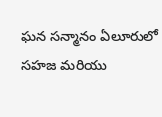ఘన సన్మానం ఏలూరులో సహజ మరియు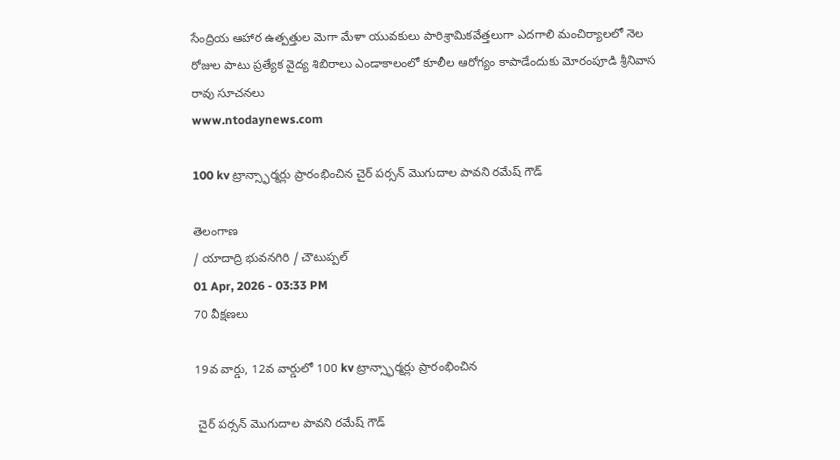సేంద్రియ ఆహార ఉత్పత్తుల మెగా మేళా యువకులు పారిశ్రామికవేత్తలుగా ఎదగాలి మంచిర్యాలలో నెల రోజుల పాటు ప్రత్యేక వైద్య శిబిరాలు ఎండాకాలంలో కూలీల ఆరోగ్యం కాపాడేందుకు మోరంపూడి శ్రీనివాస రావు సూచనలు
www.ntodaynews.com

100 kv ట్రాన్స్ఫార్మర్లు ప్రారంభించిన చైర్ పర్సన్ మొగుదాల పావని రమేష్ గౌడ్

తెలంగాణ
/ యాదాద్రి భువనగిరి / చౌటుప్పల్
01 Apr, 2026 - 03:33 PM
70 వీక్షణలు

19వ వార్డు, 12వ వార్డులో 100 kv ట్రాన్స్ఫార్మర్లు ప్రారంభించిన

 చైర్ పర్సన్ మొగుదాల పావని రమేష్ గౌడ్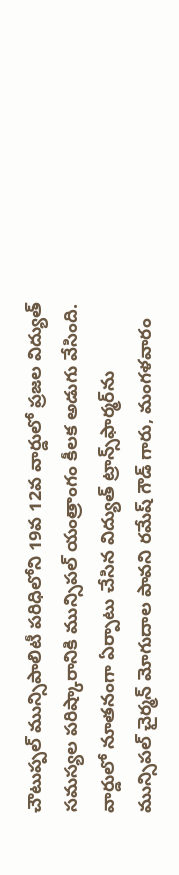చౌటుప్పల్ మున్సిపాలిటీ పరిధిలోని 19వ 12వ వార్డులో ప్రజల విద్యుత్ సమస్యల పరిష్కారానికి మున్సిపల్ యంత్రాంగం కీలక అడుగు వేసింది. వార్డులో నూతనంగా ఏర్పాటు చేసిన విద్యుత్ ట్రాన్స్‌ఫార్మర్‌ను మున్సిపల్ చైర్మన్ మోగుదాల పావని రమేష్ గౌడ్ గారు, మంగళవారం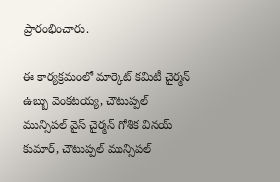ప్రారంభించారు.

ఈ కార్యక్రమంలో మార్కెట్ కమిటీ చైర్మన్ ఉబ్బు వెంకటయ్య, చౌటుప్పల్ మున్సిపల్ వైస్ చైర్మన్ గోశిక వినయ్ కుమార్, చౌటుప్పల్ మున్సిపల్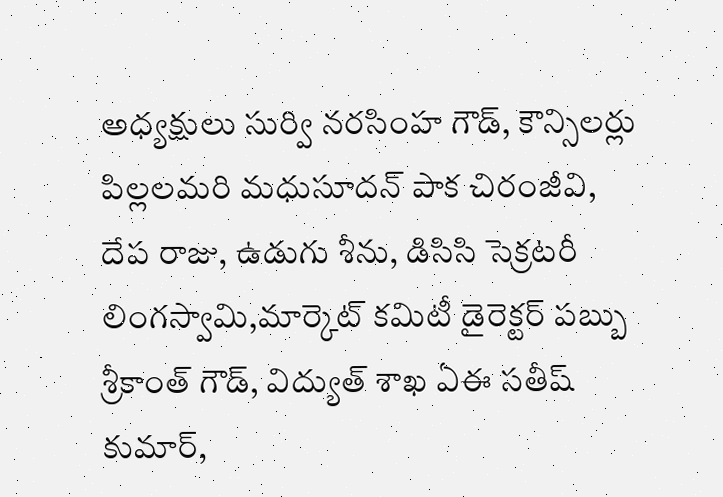అధ్యక్షులు సుర్వి నరసింహ గౌడ్, కౌన్సిలర్లు పిల్లలమరి మధుసూదన్ పాక చిరంజీవి, దేప రాజు, ఉడుగు శీను, డిసిసి సెక్రటరీ లింగస్వామి,మార్కెట్ కమిటీ డైరెక్టర్ పబ్బు శ్రీకాంత్ గౌడ్, విద్యుత్ శాఖ ఏఈ సతీష్ కుమార్,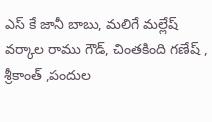ఎస్ కే జానీ బాబు, మలిగే మల్లేష్ వర్కాల రాము గౌడ్, చింతకింది గణేష్ , శ్రీకాంత్ ,పందుల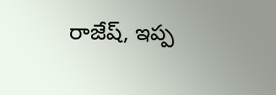రాజేష్, ఇప్ప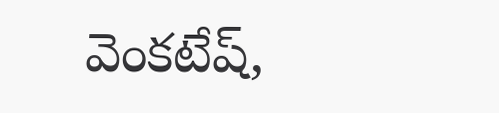వెంకటేష్,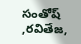సంతోష్ ,రవితేజ,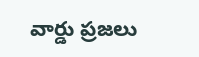వార్డు ప్రజలు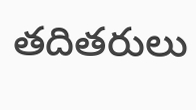తదితరులు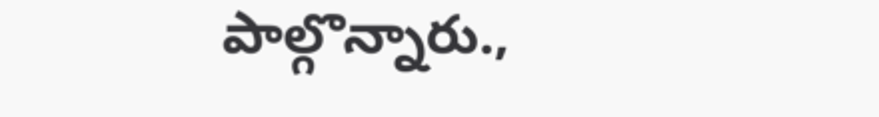పాల్గొన్నారు.,